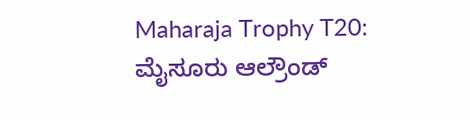Maharaja Trophy T20: ಮೈಸೂರು ಆಲ್ರೌಂಡ್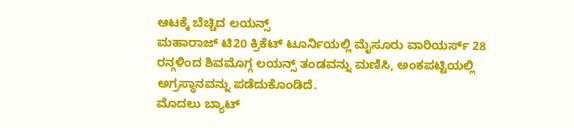ಆಟಕ್ಕೆ ಬೆಚ್ಚಿದ ಲಯನ್ಸ್
ಮಹಾರಾಜ್ ಟಿ20 ಕ್ರಿಕೆಟ್ ಟೂರ್ನಿಯಲ್ಲಿ ಮೈಸೂರು ವಾರಿಯರ್ಸ್ 28 ರನ್ಗಳಿಂದ ಶಿವಮೊಗ್ಗ ಲಯನ್ಸ್ ತಂಡವನ್ನು ಮಣಿಸಿ, ಅಂಕಪಟ್ಟಿಯಲ್ಲಿ ಅಗ್ರಸ್ಥಾನವನ್ನು ಪಡೆದುಕೊಂಡಿದೆ.
ಮೊದಲು ಬ್ಯಾಟ್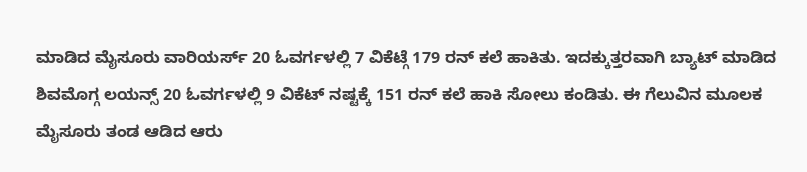ಮಾಡಿದ ಮೈಸೂರು ವಾರಿಯರ್ಸ್ 20 ಓವರ್ಗಳಲ್ಲಿ 7 ವಿಕೆಟ್ಗೆ 179 ರನ್ ಕಲೆ ಹಾಕಿತು. ಇದಕ್ಕುತ್ತರವಾಗಿ ಬ್ಯಾಟ್ ಮಾಡಿದ ಶಿವಮೊಗ್ಗ ಲಯನ್ಸ್ 20 ಓವರ್ಗಳಲ್ಲಿ 9 ವಿಕೆಟ್ ನಷ್ಟಕ್ಕೆ 151 ರನ್ ಕಲೆ ಹಾಕಿ ಸೋಲು ಕಂಡಿತು. ಈ ಗೆಲುವಿನ ಮೂಲಕ ಮೈಸೂರು ತಂಡ ಆಡಿದ ಆರು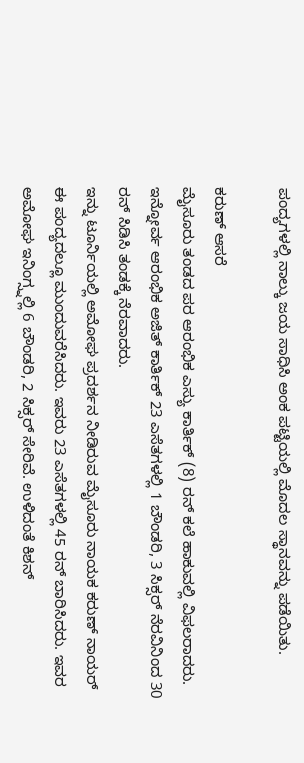ಪಂದ್ಯಗಳಲ್ಲಿ ನಾಲ್ಕು ಜಯ ಸಾಧಿಸಿ ಅಂಕ ಪಟ್ಟಿಯಲ್ಲಿ ಮೊದಲ ಸ್ಥಾನವನ್ನು ಪಡೆಯಿತು.

ಕರುಣ್ ಆಸರೆ
ಮೈಸೂರು ತಂಡದ ಪರ ಆರಂಭಿಕ ಎಸ್ಯು ಕಾರ್ತಿಕ್ (8) ರನ್ ಕಲೆ ಹಾಕುವಲ್ಲಿ ವಿಫಲರಾದರು. ಇನ್ನೋರ್ವ ಆರಂಭಿಕ ಅಜಿತ್ ಕಾರ್ತಿಕ್ 23 ಎಸೆತಗಳಲ್ಲಿ 1 ಬೌಂಡರಿ, 3 ಸಿಕ್ಸರ್ ನೆರವಿನಿಂದ 30 ರನ್ ಸಿಡಿಸಿ ತಂಡಕ್ಕೆ ನೆರವಾದರು.
ಇನ್ನು ಟೂರ್ನಿಯಲ್ಲಿ ಅಮೋಘ ಪ್ರದರ್ಶನ ನೀಡಿರುವ ಮೈಸೂರು ನಾಯಕ ಕರುಣ್ ನಾಯರ್ ಈ ಪಂದ್ಯದಲ್ಲೂ ಮುಂದುವರೆಸಿದರು. ಇವರು 23 ಎಸೆತಗಳಲ್ಲಿ 45 ರನ್ ಬಾರಿಸಿದರು. ಇವರ ಅಮೋಘ ಇನಿಂಗ್ಸ್ನಲ್ಲಿ 6 ಬೌಂಡರಿ, 2 ಸಿಕ್ಸರ್ ಸೇರಿವೆ. ಉಳಿದಂತೆ ಕಿಶನ್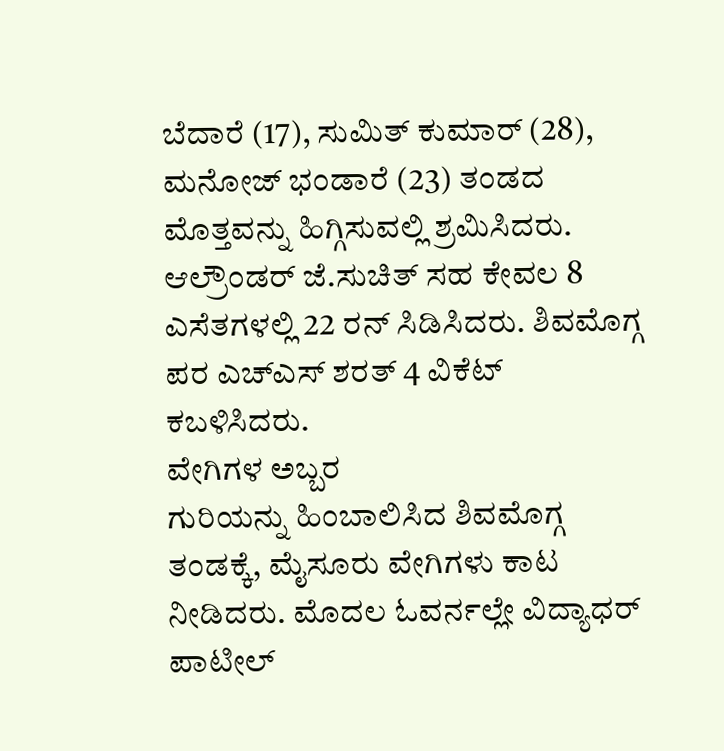ಬೆದಾರೆ (17), ಸುಮಿತ್ ಕುಮಾರ್ (28), ಮನೋಜ್ ಭಂಡಾರೆ (23) ತಂಡದ ಮೊತ್ತವನ್ನು ಹಿಗ್ಗಿಸುವಲ್ಲಿ ಶ್ರಮಿಸಿದರು. ಆಲ್ರೌಂಡರ್ ಜೆ.ಸುಚಿತ್ ಸಹ ಕೇವಲ 8 ಎಸೆತಗಳಲ್ಲಿ 22 ರನ್ ಸಿಡಿಸಿದರು. ಶಿವಮೊಗ್ಗ ಪರ ಎಚ್ಎಸ್ ಶರತ್ 4 ವಿಕೆಟ್ ಕಬಳಿಸಿದರು.
ವೇಗಿಗಳ ಅಬ್ಬರ
ಗುರಿಯನ್ನು ಹಿಂಬಾಲಿಸಿದ ಶಿವಮೊಗ್ಗ ತಂಡಕ್ಕೆ, ಮೈಸೂರು ವೇಗಿಗಳು ಕಾಟ ನೀಡಿದರು. ಮೊದಲ ಓವರ್ನಲ್ಲೇ ವಿದ್ಯಾಧರ್ ಪಾಟೀಲ್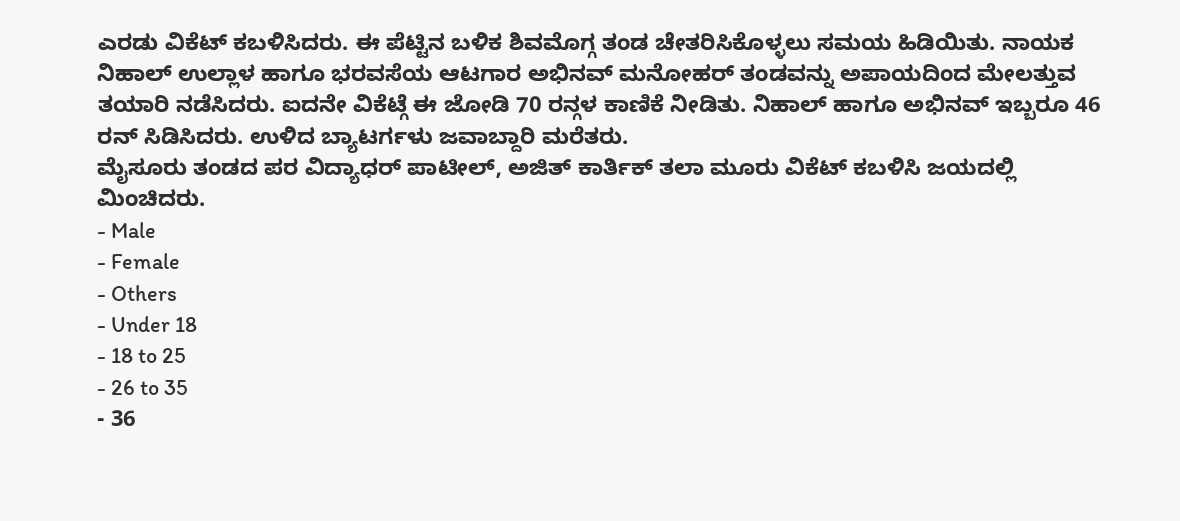ಎರಡು ವಿಕೆಟ್ ಕಬಳಿಸಿದರು. ಈ ಪೆಟ್ಟಿನ ಬಳಿಕ ಶಿವಮೊಗ್ಗ ತಂಡ ಚೇತರಿಸಿಕೊಳ್ಳಲು ಸಮಯ ಹಿಡಿಯಿತು. ನಾಯಕ ನಿಹಾಲ್ ಉಲ್ಲಾಳ ಹಾಗೂ ಭರವಸೆಯ ಆಟಗಾರ ಅಭಿನವ್ ಮನೋಹರ್ ತಂಡವನ್ನು ಅಪಾಯದಿಂದ ಮೇಲತ್ತುವ ತಯಾರಿ ನಡೆಸಿದರು. ಐದನೇ ವಿಕೆಟ್ಗೆ ಈ ಜೋಡಿ 70 ರನ್ಗಳ ಕಾಣಿಕೆ ನೀಡಿತು. ನಿಹಾಲ್ ಹಾಗೂ ಅಭಿನವ್ ಇಬ್ಬರೂ 46 ರನ್ ಸಿಡಿಸಿದರು. ಉಳಿದ ಬ್ಯಾಟರ್ಗಳು ಜವಾಬ್ದಾರಿ ಮರೆತರು.
ಮೈಸೂರು ತಂಡದ ಪರ ವಿದ್ಯಾಧರ್ ಪಾಟೀಲ್, ಅಜಿತ್ ಕಾರ್ತಿಕ್ ತಲಾ ಮೂರು ವಿಕೆಟ್ ಕಬಳಿಸಿ ಜಯದಲ್ಲಿ ಮಿಂಚಿದರು.
- Male
- Female
- Others
- Under 18
- 18 to 25
- 26 to 35
- 36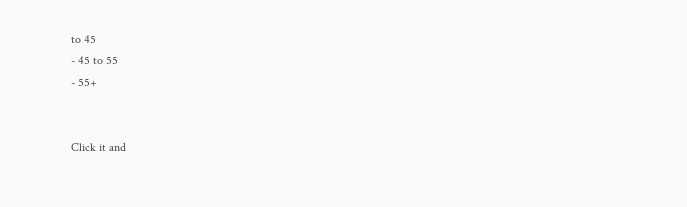to 45
- 45 to 55
- 55+


Click it and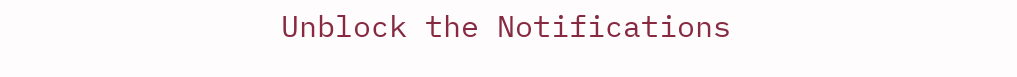Unblock the Notifications